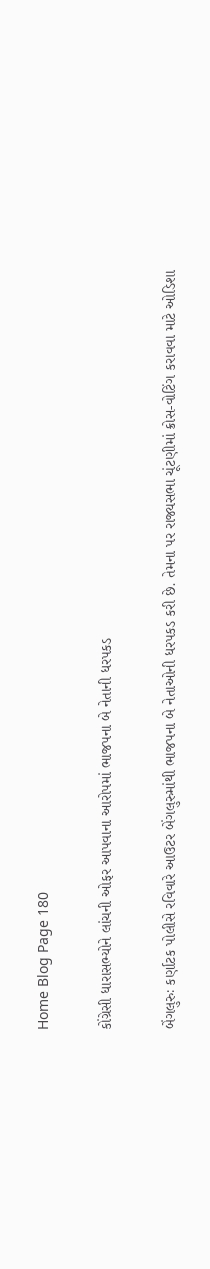Home Blog Page 180

કોંગ્રેસી ધારાસભ્યોને લાંચની ઓફર આપવાના આરોપમાં ભાજપના બે નેતાની ધરપકડ

બેંગલુરુઃ કર્ણાટક પોલીસે રવિવારે આઉટર બેંગલુરુમાંથી ભાજપના બે નેતાઓની ધરપકડ કરી છે. તેમના પર રાજ્યસભા ચૂંટણીમાં ક્રોસ-વોટિંગ કરાવવા માટે ઓડિશા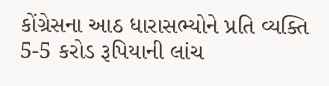કોંગ્રેસના આઠ ધારાસભ્યોને પ્રતિ વ્યક્તિ 5-5 કરોડ રૂપિયાની લાંચ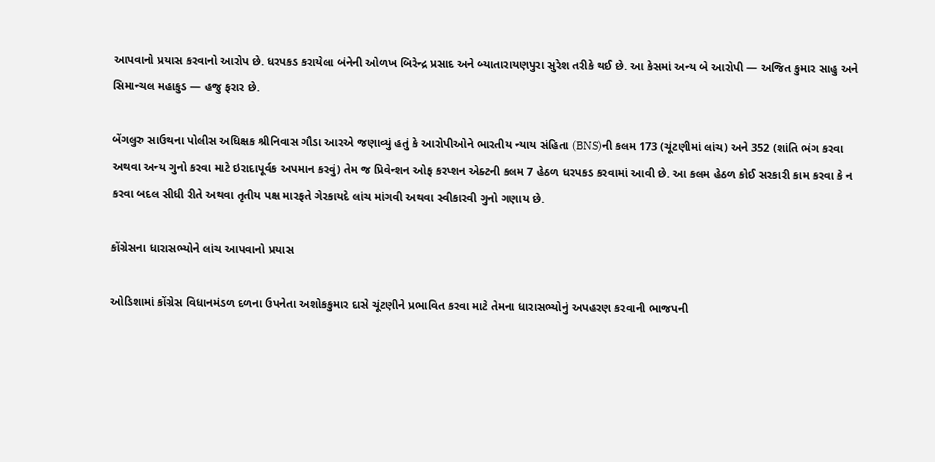આપવાનો પ્રયાસ કરવાનો આરોપ છે. ધરપકડ કરાયેલા બંનેની ઓળખ બિરેન્‍દ્ર પ્રસાદ અને બ્યાતારાયણપુરા સુરેશ તરીકે થઈ છે. આ કેસમાં અન્ય બે આરોપી — અજિત કુમાર સાહુ અને સિમાન્ચલ મહાકુડ — હજુ ફરાર છે.

બેંગલુરુ સાઉથના પોલીસ અધિક્ષક શ્રીનિવાસ ગૌડા આરએ જણાવ્યું હતું કે આરોપીઓને ભારતીય ન્યાય સંહિતા (BNS)ની કલમ 173 (ચૂંટણીમાં લાંચ) અને 352 (શાંતિ ભંગ કરવા અથવા અન્ય ગુનો કરવા માટે ઇરાદાપૂર્વક અપમાન કરવું) તેમ જ પ્રિવેન્શન ઓફ કરપ્શન એક્ટની કલમ 7 હેઠળ ધરપકડ કરવામાં આવી છે. આ કલમ હેઠળ કોઈ સરકારી કામ કરવા કે ન કરવા બદલ સીધી રીતે અથવા તૃતીય પક્ષ મારફતે ગેરકાયદે લાંચ માંગવી અથવા સ્વીકારવી ગુનો ગણાય છે.

કોંગ્રેસના ધારાસભ્યોને લાંચ આપવાનો પ્રયાસ

ઓડિશામાં કોંગ્રેસ વિધાનમંડળ દળના ઉપનેતા અશોકકુમાર દાસે ચૂંટણીને પ્રભાવિત કરવા માટે તેમના ધારાસભ્યોનું અપહરણ કરવાની ભાજપની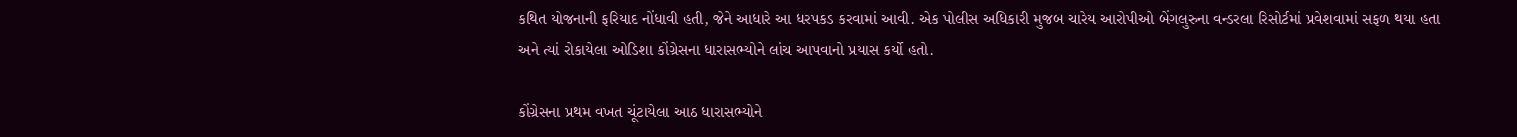કથિત યોજનાની ફરિયાદ નોંધાવી હતી, જેને આધારે આ ધરપકડ કરવામાં આવી. એક પોલીસ અધિકારી મુજબ ચારેય આરોપીઓ બેંગલુરુના વન્ડરલા રિસોર્ટમાં પ્રવેશવામાં સફળ થયા હતા અને ત્યાં રોકાયેલા ઓડિશા કોંગ્રેસના ધારાસભ્યોને લાંચ આપવાનો પ્રયાસ કર્યો હતો.

કોંગ્રેસના પ્રથમ વખત ચૂંટાયેલા આઠ ધારાસભ્યોને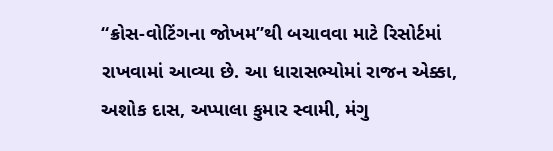“ક્રોસ-વોટિંગના જોખમ”થી બચાવવા માટે રિસોર્ટમાં રાખવામાં આવ્યા છે. આ ધારાસભ્યોમાં રાજન એક્કા, અશોક દાસ, અપ્પાલા કુમાર સ્વામી, મંગુ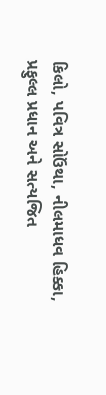કિલો, પવિત્ર સોઉંથા, નીલમાધવ હિક્કા, પ્રફુલ્લ પ્રધાન અને સત્યજિત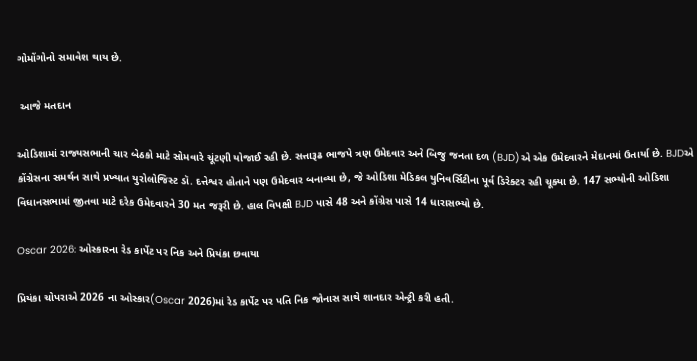ગોમોંગોનો સમાવેશ થાય છે.

 આજે મતદાન

ઓડિશામાં રાજ્યસભાની ચાર બેઠકો માટે સોમવારે ચૂંટણી યોજાઈ રહી છે. સત્તારૂઢ ભાજપે ત્રણ ઉમેદવાર અને બિજુ જનતા દળ (BJD)એ એક ઉમેદવારને મેદાનમાં ઉતાર્યા છે. BJDએ કોંગ્રેસના સમર્થન સાથે પ્રખ્યાત યુરોલોજિસ્ટ ડૉ. દત્તેશ્વર હોતાને પણ ઉમેદવાર બનાવ્યા છે, જે ઓડિશા મેડિકલ યુનિવર્સિટીના પૂર્વ ડિરેક્ટર રહી ચૂક્યા છે. 147 સભ્યોની ઓડિશા વિધાનસભામાં જીતવા માટે દરેક ઉમેદવારને 30 મત જરૂરી છે. હાલ વિપક્ષી BJD પાસે 48 અને કોંગ્રેસ પાસે 14 ધારાસભ્યો છે.

Oscar 2026: ઓસ્કારના રેડ કાર્પેટ પર નિક અને પ્રિયંકા છવાયા

પ્રિયંકા ચોપરાએ 2026 ના ઓસ્કાર(Oscar 2026)માં રેડ કાર્પેટ પર પતિ નિક જોનાસ સાથે શાનદાર એન્ટ્રી કરી હતી.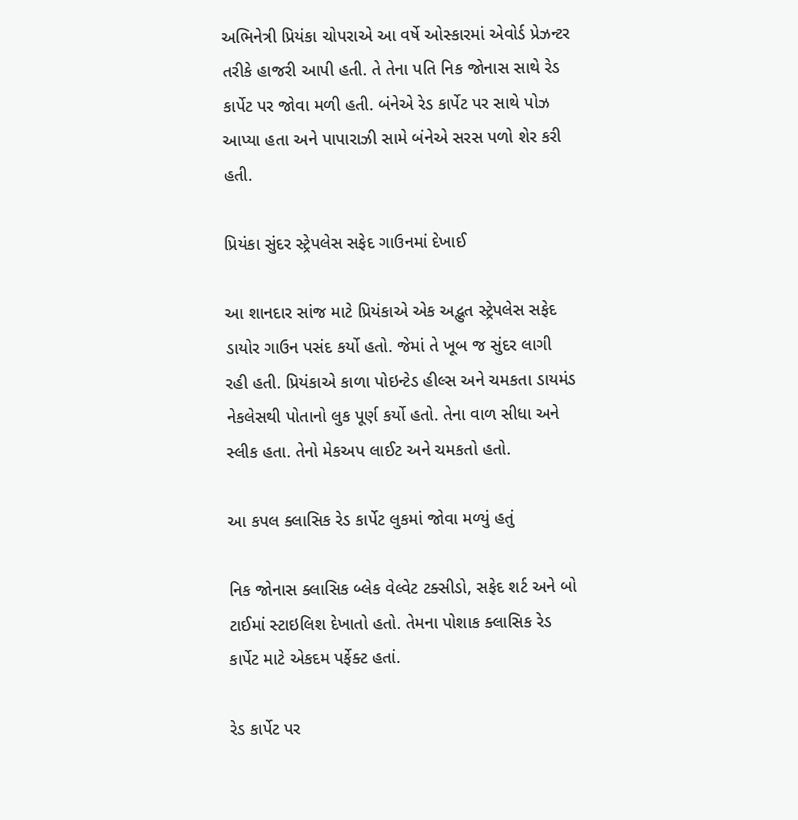અભિનેત્રી પ્રિયંકા ચોપરાએ આ વર્ષે ઓસ્કારમાં એવોર્ડ પ્રેઝન્ટર તરીકે હાજરી આપી હતી. તે તેના પતિ નિક જોનાસ સાથે રેડ કાર્પેટ પર જોવા મળી હતી. બંનેએ રેડ કાર્પેટ પર સાથે પોઝ આપ્યા હતા અને પાપારાઝી સામે બંનેએ સરસ પળો શેર કરી હતી.

પ્રિયંકા સુંદર સ્ટ્રેપલેસ સફેદ ગાઉનમાં દેખાઈ

આ શાનદાર સાંજ માટે પ્રિયંકાએ એક અદ્ભુત સ્ટ્રેપલેસ સફેદ ડાયોર ગાઉન પસંદ કર્યો હતો. જેમાં તે ખૂબ જ સુંદર લાગી રહી હતી. પ્રિયંકાએ કાળા પોઇન્ટેડ હીલ્સ અને ચમકતા ડાયમંડ નેકલેસથી પોતાનો લુક પૂર્ણ કર્યો હતો. તેના વાળ સીધા અને સ્લીક હતા. તેનો મેકઅપ લાઈટ અને ચમકતો હતો.

આ કપલ ક્લાસિક રેડ કાર્પેટ લુકમાં જોવા મળ્યું હતું

નિક જોનાસ ક્લાસિક બ્લેક વેલ્વેટ ટક્સીડો, સફેદ શર્ટ અને બો ટાઈમાં સ્ટાઇલિશ દેખાતો હતો. તેમના પોશાક ક્લાસિક રેડ કાર્પેટ માટે એકદમ પર્ફેક્ટ હતાં.

રેડ કાર્પેટ પર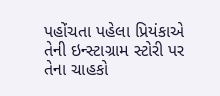પહોંચતા પહેલા પ્રિયંકાએ તેની ઇન્સ્ટાગ્રામ સ્ટોરી પર તેના ચાહકો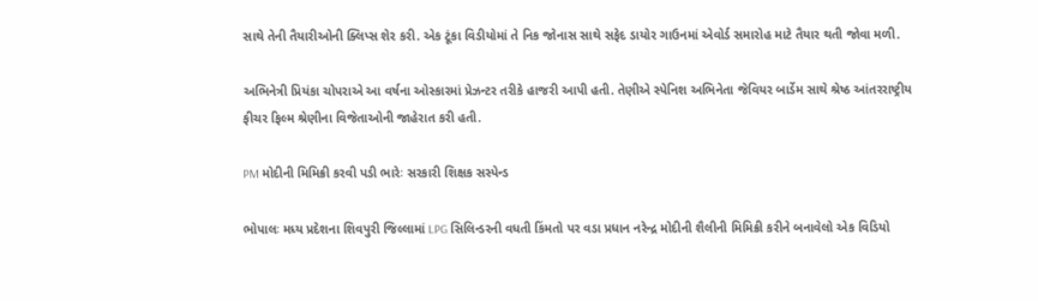સાથે તેની તૈયારીઓની ક્લિપ્સ શેર કરી. એક ટૂંકા વિડીયોમાં તે નિક જોનાસ સાથે સફેદ ડાયોર ગાઉનમાં એવોર્ડ સમારોહ માટે તૈયાર થતી જોવા મળી.

અભિનેત્રી પ્રિયંકા ચોપરાએ આ વર્ષના ઓસ્કારમાં પ્રેઝન્ટર તરીકે હાજરી આપી હતી. તેણીએ સ્પેનિશ અભિનેતા જેવિયર બાર્ડેમ સાથે શ્રેષ્ઠ આંતરરાષ્ટ્રીય ફીચર ફિલ્મ શ્રેણીના વિજેતાઓની જાહેરાત કરી હતી.

PM મોદીની મિમિક્રી કરવી પડી ભારેઃ સરકારી શિક્ષક સસ્પેન્ડ

ભોપાલઃ મધ્ય પ્રદેશના શિવપુરી જિલ્લામાં LPG સિલિન્ડરની વધતી કિંમતો પર વડા પ્રધાન નરેન્દ્ર મોદીની શૈલીની મિમિક્રી કરીને બનાવેલો એક વિડિયો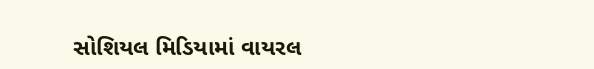સોશિયલ મિડિયામાં વાયરલ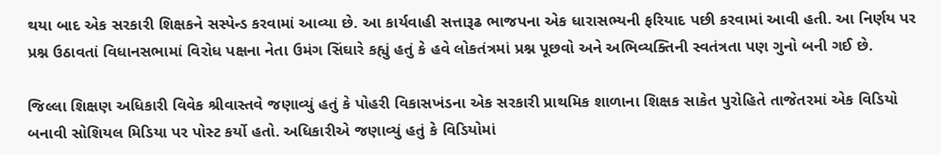થયા બાદ એક સરકારી શિક્ષકને સસ્પેન્ડ કરવામાં આવ્યા છે. આ કાર્યવાહી સત્તારૂઢ ભાજપના એક ધારાસભ્યની ફરિયાદ પછી કરવામાં આવી હતી. આ નિર્ણય પર પ્રશ્ન ઉઠાવતાં વિધાનસભામાં વિરોધ પક્ષના નેતા ઉમંગ સિંઘારે કહ્યું હતું કે હવે લોકતંત્રમાં પ્રશ્ન પૂછવો અને અભિવ્યક્તિની સ્વતંત્રતા પણ ગુનો બની ગઈ છે.

જિલ્લા શિક્ષણ અધિકારી વિવેક શ્રીવાસ્તવે જણાવ્યું હતું કે પોહરી વિકાસખંડના એક સરકારી પ્રાથમિક શાળાના શિક્ષક સાકેત પુરોહિતે તાજેતરમાં એક વિડિયો બનાવી સોશિયલ મિડિયા પર પોસ્ટ કર્યો હતો. અધિકારીએ જણાવ્યું હતું કે વિડિયોમાં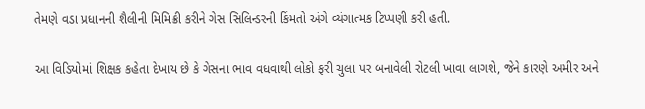તેમણે વડા પ્રધાનની શૈલીની મિમિક્રી કરીને ગેસ સિલિન્ડરની કિંમતો અંગે વ્યંગાત્મક ટિપ્પણી કરી હતી.

આ વિડિયોમાં શિક્ષક કહેતા દેખાય છે કે ગેસના ભાવ વધવાથી લોકો ફરી ચુલા પર બનાવેલી રોટલી ખાવા લાગશે, જેને કારણે અમીર અને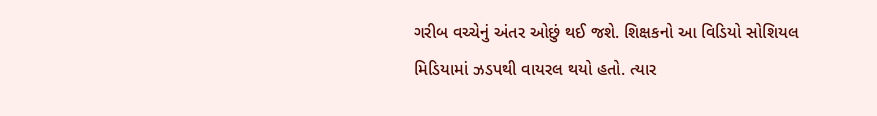ગરીબ વચ્ચેનું અંતર ઓછું થઈ જશે. શિક્ષકનો આ વિડિયો સોશિયલ મિડિયામાં ઝડપથી વાયરલ થયો હતો. ત્યાર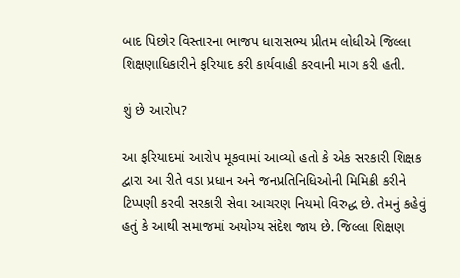બાદ પિછોર વિસ્તારના ભાજપ ધારાસભ્ય પ્રીતમ લોધીએ જિલ્લા શિક્ષણાધિકારીને ફરિયાદ કરી કાર્યવાહી કરવાની માગ કરી હતી.

શું છે આરોપ?

આ ફરિયાદમાં આરોપ મૂકવામાં આવ્યો હતો કે એક સરકારી શિક્ષક દ્વારા આ રીતે વડા પ્રધાન અને જનપ્રતિનિધિઓની મિમિક્રી કરીને ટિપ્પણી કરવી સરકારી સેવા આચરણ નિયમો વિરુદ્ધ છે. તેમનું કહેવું હતું કે આથી સમાજમાં અયોગ્ય સંદેશ જાય છે. જિલ્લા શિક્ષણ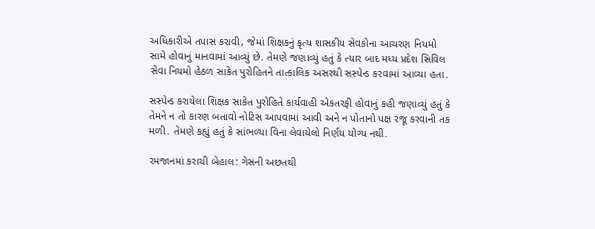અધિકારીએ તપાસ કરાવી, જેમાં શિક્ષકનું કૃત્ય શાસકીય સેવકોના આચરણ નિયમો સામે હોવાનું માનવામાં આવ્યું છે. તેમણે જણાવ્યું હતું કે ત્યાર બાદ મધ્ય પ્રદેશ સિવિલ સેવા નિયમો હેઠળ સાકેત પુરોહિતને તાત્કાલિક અસરથી સસ્પેન્ડ કરવામાં આવ્યા હતા.

સસ્પેન્ડ કરાયેલા શિક્ષક સાકેત પુરોહિતે કાર્યવાહી એકતરફી હોવાનું કહી જણાવ્યું હતું કે તેમને ન તો કારણ બતાવો નોટિસ આપવામાં આવી અને ન પોતાનો પક્ષ રજૂ કરવાની તક મળી. તેમણે કહ્યું હતું કે સાંભળ્યા વિના લેવાયેલો નિર્ણય યોગ્ય નથી.

રમજાનમાં કરાચી બેહાલ: ગેસની અછતથી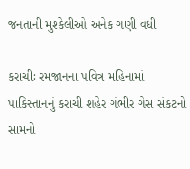જનતાની મુશ્કેલીઓ અનેક ગણી વધી

કરાચીઃ રમજાનના પવિત્ર મહિનામાં પાકિસ્તાનનું કરાચી શહેર ગંભીર ગેસ સંકટનો સામનો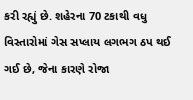કરી રહ્યું છે. શહેરના 70 ટકાથી વધુ વિસ્તારોમાં ગેસ સપ્લાય લગભગ ઠપ થઈ ગઈ છે, જેના કારણે રોજા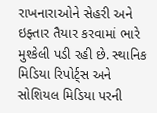રાખનારાઓને સેહરી અને ઇફ્તાર તૈયાર કરવામાં ભારે મુશ્કેલી પડી રહી છે. સ્થાનિક મિડિયા રિપોર્ટ્સ અને સોશિયલ મિડિયા પરની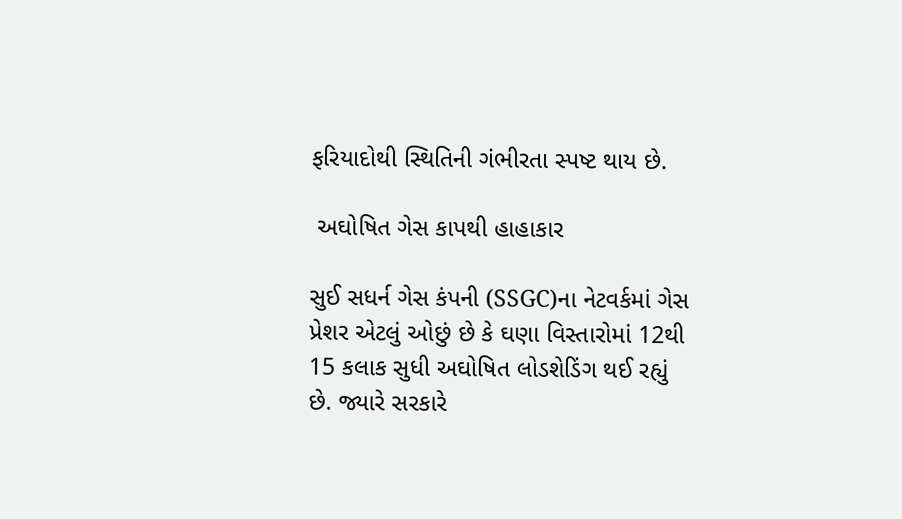ફરિયાદોથી સ્થિતિની ગંભીરતા સ્પષ્ટ થાય છે.

 અઘોષિત ગેસ કાપથી હાહાકાર

સુઈ સધર્ન ગેસ કંપની (SSGC)ના નેટવર્કમાં ગેસ પ્રેશર એટલું ઓછું છે કે ઘણા વિસ્તારોમાં 12થી 15 કલાક સુધી અઘોષિત લોડશેડિંગ થઈ રહ્યું છે. જ્યારે સરકારે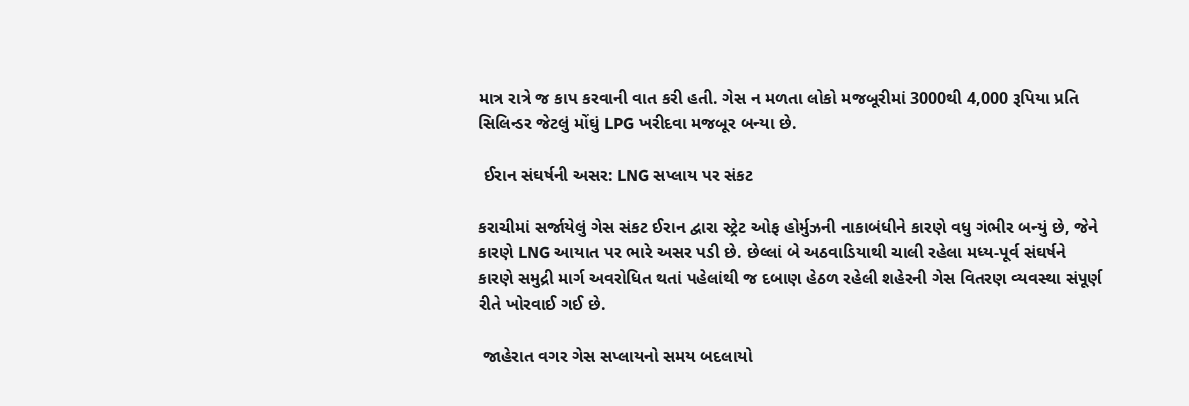માત્ર રાત્રે જ કાપ કરવાની વાત કરી હતી. ગેસ ન મળતા લોકો મજબૂરીમાં 3000થી 4,000 રૂપિયા પ્રતિ સિલિન્ડર જેટલું મોંઘું LPG ખરીદવા મજબૂર બન્યા છે.

 ઈરાન સંઘર્ષની અસર: LNG સપ્લાય પર સંકટ

કરાચીમાં સર્જાયેલું ગેસ સંકટ ઈરાન દ્વારા સ્ટ્રેટ ઓફ હોર્મુઝની નાકાબંધીને કારણે વધુ ગંભીર બન્યું છે, જેને કારણે LNG આયાત પર ભારે અસર પડી છે. છેલ્લાં બે અઠવાડિયાથી ચાલી રહેલા મધ્ય-પૂર્વ સંઘર્ષને કારણે સમુદ્રી માર્ગ અવરોધિત થતાં પહેલાંથી જ દબાણ હેઠળ રહેલી શહેરની ગેસ વિતરણ વ્યવસ્થા સંપૂર્ણ રીતે ખોરવાઈ ગઈ છે.

 જાહેરાત વગર ગેસ સપ્લાયનો સમય બદલાયો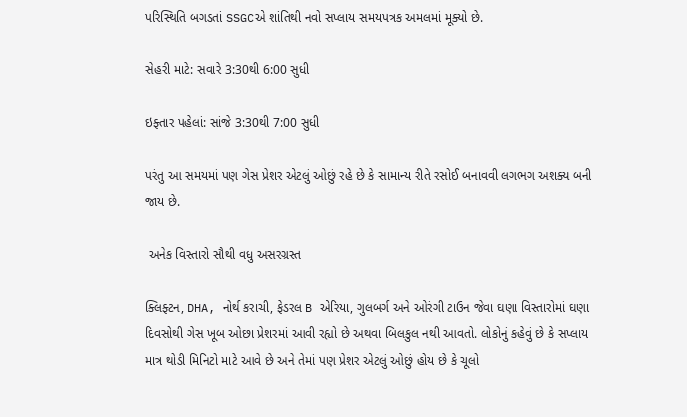પરિસ્થિતિ બગડતાં SSGCએ શાંતિથી નવો સપ્લાય સમયપત્રક અમલમાં મૂક્યો છે.

સેહરી માટે: સવારે 3:30થી 6:00 સુધી

ઇફ્તાર પહેલાં: સાંજે 3:30થી 7:00 સુધી

પરંતુ આ સમયમાં પણ ગેસ પ્રેશર એટલું ઓછું રહે છે કે સામાન્ય રીતે રસોઈ બનાવવી લગભગ અશક્ય બની જાય છે.

 અનેક વિસ્તારો સૌથી વધુ અસરગ્રસ્ત

ક્લિફ્ટન, DHA, નોર્થ કરાચી, ફેડરલ B એરિયા, ગુલબર્ગ અને ઓરંગી ટાઉન જેવા ઘણા વિસ્તારોમાં ઘણા દિવસોથી ગેસ ખૂબ ઓછા પ્રેશરમાં આવી રહ્યો છે અથવા બિલકુલ નથી આવતો. લોકોનું કહેવું છે કે સપ્લાય માત્ર થોડી મિનિટો માટે આવે છે અને તેમાં પણ પ્રેશર એટલું ઓછું હોય છે કે ચૂલો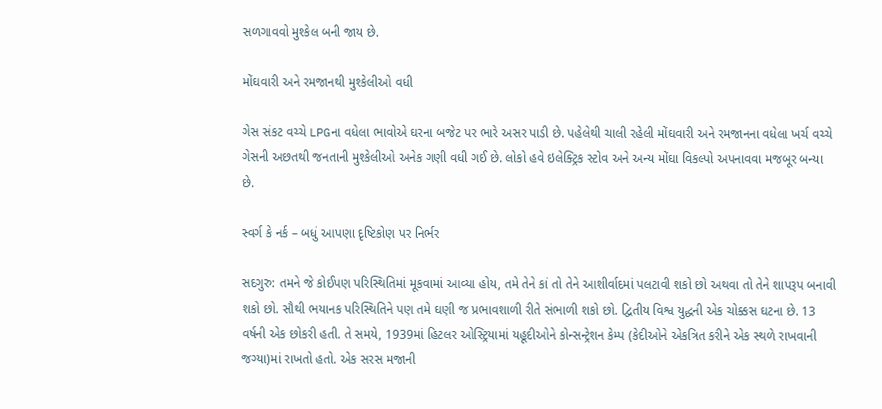સળગાવવો મુશ્કેલ બની જાય છે.

મોંઘવારી અને રમજાનથી મુશ્કેલીઓ વધી

ગેસ સંકટ વચ્ચે LPGના વધેલા ભાવોએ ઘરના બજેટ પર ભારે અસર પાડી છે. પહેલેથી ચાલી રહેલી મોંઘવારી અને રમજાનના વધેલા ખર્ચ વચ્ચે ગેસની અછતથી જનતાની મુશ્કેલીઓ અનેક ગણી વધી ગઈ છે. લોકો હવે ઇલેક્ટ્રિક સ્ટોવ અને અન્ય મોંઘા વિકલ્પો અપનાવવા મજબૂર બન્યા છે.

સ્વર્ગ કે નર્ક – બધું આપણા દૃષ્ટિકોણ પર નિર્ભર

સદગુરુ: તમને જે કોઈપણ પરિસ્થિતિમાં મૂકવામાં આવ્યા હોય, તમે તેને કાં તો તેને આશીર્વાદમાં પલટાવી શકો છો અથવા તો તેને શાપરૂપ બનાવી શકો છો. સૌથી ભયાનક પરિસ્થિતિને પણ તમે ઘણી જ પ્રભાવશાળી રીતે સંભાળી શકો છો. દ્વિતીય વિશ્વ યુદ્ધની એક ચોક્કસ ઘટના છે. 13 વર્ષની એક છોકરી હતી. તે સમયે, 1939માં હિટલર ઓસ્ટ્રિયામાં યહૂદીઓને કોન્સન્ટ્રેશન કેમ્પ (કેદીઓને એકત્રિત કરીને એક સ્થળે રાખવાની જગ્યા)માં રાખતો હતો. એક સરસ મજાની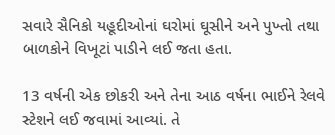સવારે સૈનિકો યહૂદીઓનાં ઘરોમાં ઘૂસીને અને પુખ્તો તથા બાળકોને વિખૂટાં પાડીને લઈ જતા હતા.

13 વર્ષની એક છોકરી અને તેના આઠ વર્ષના ભાઈને રેલવે સ્ટેશને લઈ જવામાં આવ્યાં. તે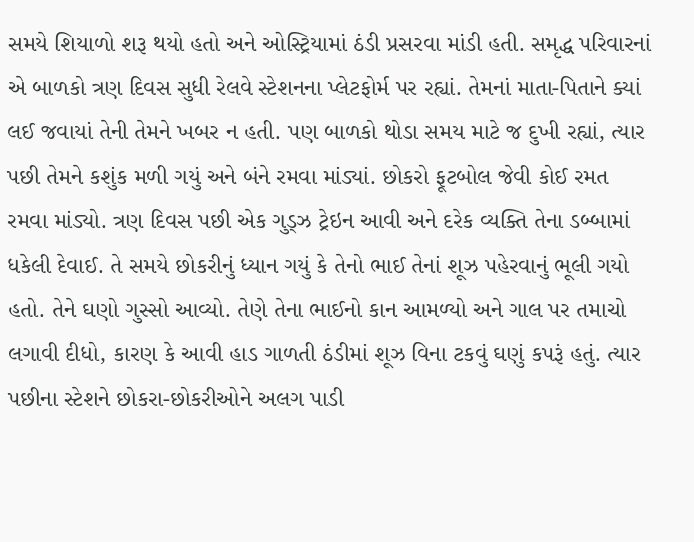સમયે શિયાળો શરૂ થયો હતો અને ઓસ્ટ્રિયામાં ઠંડી પ્રસરવા માંડી હતી. સમૃદ્ધ પરિવારનાં એ બાળકો ત્રણ દિવસ સુધી રેલવે સ્ટેશનના પ્લેટફોર્મ પર રહ્યાં. તેમનાં માતા-પિતાને ક્યાં લઈ જવાયાં તેની તેમને ખબર ન હતી. પણ બાળકો થોડા સમય માટે જ દુખી રહ્યાં, ત્યાર પછી તેમને કશુંક મળી ગયું અને બંને રમવા માંડ્યાં. છોકરો ફૂટબોલ જેવી કોઈ રમત રમવા માંડ્યો. ત્રણ દિવસ પછી એક ગુડ્ઝ ટ્રેઇન આવી અને દરેક વ્યક્તિ તેના ડબ્બામાં ધકેલી દેવાઈ. તે સમયે છોકરીનું ધ્યાન ગયું કે તેનો ભાઈ તેનાં શૂઝ પહેરવાનું ભૂલી ગયો હતો. તેને ઘણો ગુસ્સો આવ્યો. તેણે તેના ભાઈનો કાન આમળ્યો અને ગાલ પર તમાચો લગાવી દીધો, કારણ કે આવી હાડ ગાળતી ઠંડીમાં શૂઝ વિના ટકવું ઘણું કપરૂં હતું. ત્યાર પછીના સ્ટેશને છોકરા-છોકરીઓને અલગ પાડી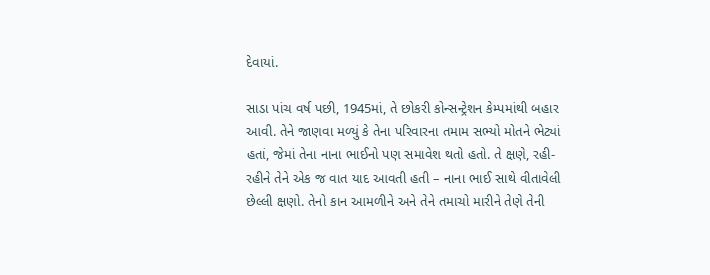દેવાયાં.

સાડા પાંચ વર્ષ પછી, 1945માં, તે છોકરી કોન્સન્ટ્રેશન કેમ્પમાંથી બહાર આવી. તેને જાણવા મળ્યું કે તેના પરિવારના તમામ સભ્યો મોતને ભેટ્યાં હતાં, જેમાં તેના નાના ભાઈનો પણ સમાવેશ થતો હતો. તે ક્ષણે, રહી-રહીને તેને એક જ વાત યાદ આવતી હતી – નાના ભાઈ સાથે વીતાવેલી છેલ્લી ક્ષણો. તેનો કાન આમળીને અને તેને તમાચો મારીને તેણે તેની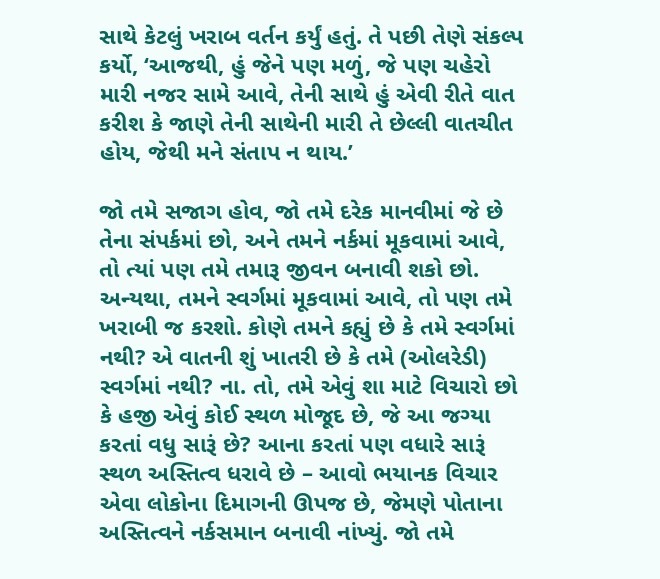સાથે કેટલું ખરાબ વર્તન કર્યું હતું. તે પછી તેણે સંકલ્પ કર્યો, ‘આજથી, હું જેને પણ મળું, જે પણ ચહેરો મારી નજર સામે આવે, તેની સાથે હું એવી રીતે વાત કરીશ કે જાણે તેની સાથેની મારી તે છેલ્લી વાતચીત હોય, જેથી મને સંતાપ ન થાય.’

જો તમે સજાગ હોવ, જો તમે દરેક માનવીમાં જે છે તેના સંપર્કમાં છો, અને તમને નર્કમાં મૂકવામાં આવે, તો ત્યાં પણ તમે તમારૂ જીવન બનાવી શકો છો. અન્યથા, તમને સ્વર્ગમાં મૂકવામાં આવે, તો પણ તમે ખરાબી જ કરશો. કોણે તમને કહ્યું છે કે તમે સ્વર્ગમાં નથી? એ વાતની શું ખાતરી છે કે તમે (ઓલરેડી) સ્વર્ગમાં નથી? ના. તો, તમે એવું શા માટે વિચારો છો કે હજી એવું કોઈ સ્થળ મોજૂદ છે, જે આ જગ્યા કરતાં વધુ સારૂં છે? આના કરતાં પણ વધારે સારૂં સ્થળ અસ્તિત્વ ધરાવે છે – આવો ભયાનક વિચાર એવા લોકોના દિમાગની ઊપજ છે, જેમણે પોતાના અસ્તિત્વને નર્કસમાન બનાવી નાંખ્યું. જો તમે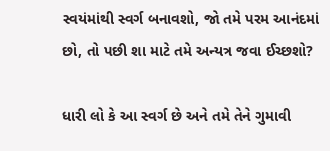સ્વયંમાંથી સ્વર્ગ બનાવશો, જો તમે પરમ આનંદમાં છો, તો પછી શા માટે તમે અન્યત્ર જવા ઈચ્છશો?

ધારી લો કે આ સ્વર્ગ છે અને તમે તેને ગુમાવી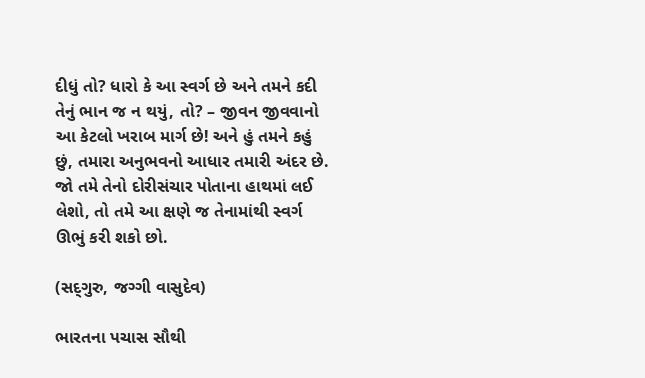દીધું તો? ધારો કે આ સ્વર્ગ છે અને તમને કદી તેનું ભાન જ ન થયું, તો? – જીવન જીવવાનો આ કેટલો ખરાબ માર્ગ છે! અને હું તમને કહું છું, તમારા અનુભવનો આધાર તમારી અંદર છે. જો તમે તેનો દોરીસંચાર પોતાના હાથમાં લઈ લેશો, તો તમે આ ક્ષણે જ તેનામાંથી સ્વર્ગ ઊભું કરી શકો છો.

(સદ્‍ગુરુ, જગ્ગી વાસુદેવ)

ભારતના પચાસ સૌથી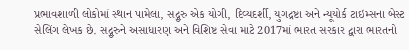પ્રભાવશાળી લોકોમાં સ્થાન પામેલા, સદ્ગુરુ એક યોગી, દિવ્યદર્શી, યુગદ્રષ્ટા અને ન્યૂયોર્ક ટાઇમ્સના બેસ્ટ સેલિંગ લેખક છે. સદ્ગુરુને અસાધારણ અને વિશિષ્ટ સેવા માટે 2017માં ભારત સરકાર દ્વારા ભારતનો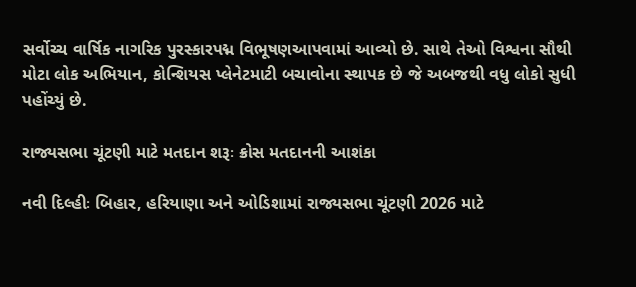સર્વોચ્ચ વાર્ષિક નાગરિક પુરસ્કારપદ્મ વિભૂષણઆપવામાં આવ્યો છે. સાથે તેઓ વિશ્વના સૌથી મોટા લોક અભિયાન, કોન્શિયસ પ્લેનેટમાટી બચાવોના સ્થાપક છે જે અબજથી વધુ લોકો સુધી પહોંચ્યું છે.

રાજ્યસભા ચૂંટણી માટે મતદાન શરૂઃ ક્રોસ મતદાનની આશંકા

નવી દિલ્હીઃ બિહાર, હરિયાણા અને ઓડિશામાં રાજ્યસભા ચૂંટણી 2026 માટે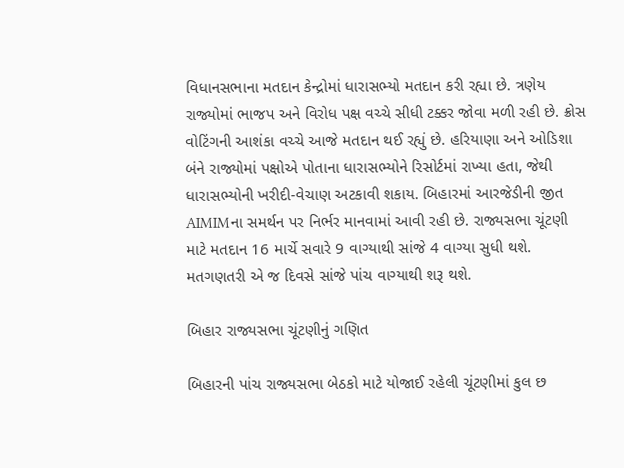વિધાનસભાના મતદાન કેન્દ્રોમાં ધારાસભ્યો મતદાન કરી રહ્યા છે. ત્રણેય રાજ્યોમાં ભાજપ અને વિરોધ પક્ષ વચ્ચે સીધી ટક્કર જોવા મળી રહી છે. ક્રોસ વોટિંગની આશંકા વચ્ચે આજે મતદાન થઈ રહ્યું છે. હરિયાણા અને ઓડિશા બંને રાજ્યોમાં પક્ષોએ પોતાના ધારાસભ્યોને રિસોર્ટમાં રાખ્યા હતા, જેથી ધારાસભ્યોની ખરીદી-વેચાણ અટકાવી શકાય. બિહારમાં આરજેડીની જીત AIMIMના સમર્થન પર નિર્ભર માનવામાં આવી રહી છે. રાજ્યસભા ચૂંટણી માટે મતદાન 16 માર્ચે સવારે 9 વાગ્યાથી સાંજે 4 વાગ્યા સુધી થશે. મતગણતરી એ જ દિવસે સાંજે પાંચ વાગ્યાથી શરૂ થશે.

બિહાર રાજ્યસભા ચૂંટણીનું ગણિત

બિહારની પાંચ રાજ્યસભા બેઠકો માટે યોજાઈ રહેલી ચૂંટણીમાં કુલ છ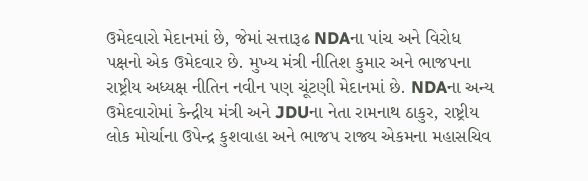ઉમેદવારો મેદાનમાં છે, જેમાં સત્તારૂઢ NDAના પાંચ અને વિરોધ પક્ષનો એક ઉમેદવાર છે. મુખ્ય મંત્રી નીતિશ કુમાર અને ભાજપના રાષ્ટ્રીય અધ્યક્ષ નીતિન નવીન પણ ચૂંટણી મેદાનમાં છે. NDAના અન્ય ઉમેદવારોમાં કેન્દ્રીય મંત્રી અને JDUના નેતા રામનાથ ઠાકુર, રાષ્ટ્રીય લોક મોર્ચાના ઉપેન્દ્ર કુશવાહા અને ભાજપ રાજ્ય એકમના મહાસચિવ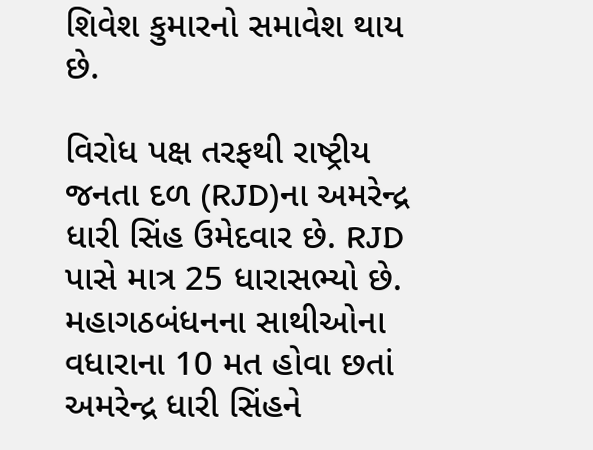શિવેશ કુમારનો સમાવેશ થાય છે.

વિરોધ પક્ષ તરફથી રાષ્ટ્રીય જનતા દળ (RJD)ના અમરેન્દ્ર ધારી સિંહ ઉમેદવાર છે. RJD પાસે માત્ર 25 ધારાસભ્યો છે. મહાગઠબંધનના સાથીઓના વધારાના 10 મત હોવા છતાં અમરેન્દ્ર ધારી સિંહને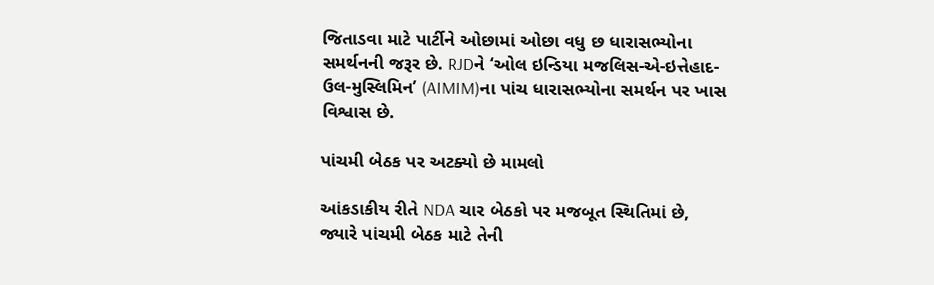જિતાડવા માટે પાર્ટીને ઓછામાં ઓછા વધુ છ ધારાસભ્યોના સમર્થનની જરૂર છે. RJDને ‘ઓલ ઇન્ડિયા મજલિસ-એ-ઇત્તેહાદ-ઉલ-મુસ્લિમિન’ (AIMIM)ના પાંચ ધારાસભ્યોના સમર્થન પર ખાસ વિશ્વાસ છે.

પાંચમી બેઠક પર અટક્યો છે મામલો

આંકડાકીય રીતે NDA ચાર બેઠકો પર મજબૂત સ્થિતિમાં છે, જ્યારે પાંચમી બેઠક માટે તેની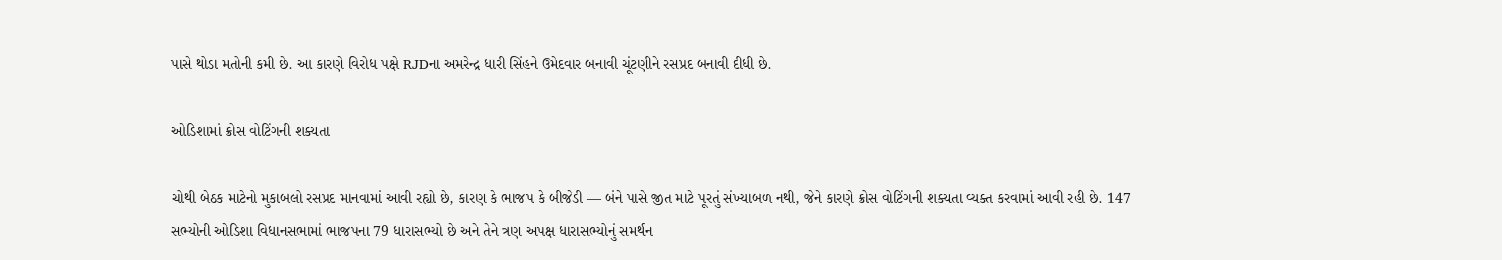પાસે થોડા મતોની કમી છે. આ કારણે વિરોધ પક્ષે RJDના અમરેન્દ્ર ધારી સિંહને ઉમેદવાર બનાવી ચૂંટણીને રસપ્રદ બનાવી દીધી છે.

ઓડિશામાં ક્રોસ વોટિંગની શક્યતા

ચોથી બેઠક માટેનો મુકાબલો રસપ્રદ માનવામાં આવી રહ્યો છે, કારણ કે ભાજપ કે બીજેડી — બંને પાસે જીત માટે પૂરતું સંખ્યાબળ નથી, જેને કારણે ક્રોસ વોટિંગની શક્યતા વ્યક્ત કરવામાં આવી રહી છે. 147 સભ્યોની ઓડિશા વિધાનસભામાં ભાજપના 79 ધારાસભ્યો છે અને તેને ત્રણ અપક્ષ ધારાસભ્યોનું સમર્થન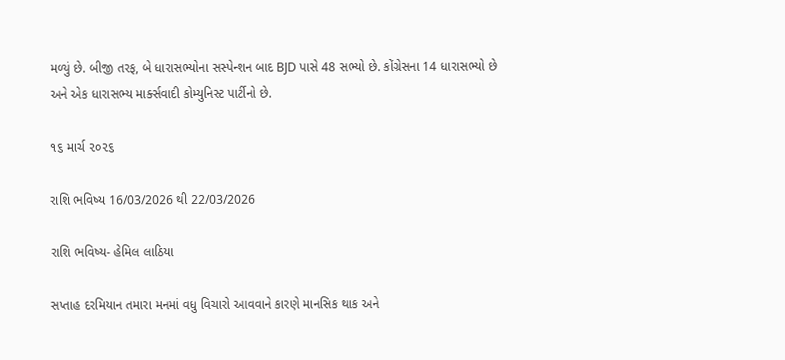મળ્યું છે. બીજી તરફ, બે ધારાસભ્યોના સસ્પેન્શન બાદ BJD પાસે 48 સભ્યો છે. કોંગ્રેસના 14 ધારાસભ્યો છે અને એક ધારાસભ્ય માર્ક્સવાદી કોમ્યુનિસ્ટ પાર્ટીનો છે.

૧૬ માર્ચ ૨૦૨૬

રાશિ ભવિષ્ય 16/03/2026 થી 22/03/2026

રાશિ ભવિષ્ય- હેમિલ લાઠિયા

સપ્તાહ દરમિયાન તમારા મનમાં વધુ વિચારો આવવાને કારણે માનસિક થાક અને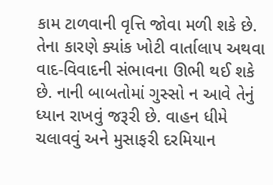કામ ટાળવાની વૃત્તિ જોવા મળી શકે છે. તેના કારણે ક્યાંક ખોટી વાર્તાલાપ અથવા વાદ-વિવાદની સંભાવના ઊભી થઈ શકે છે. નાની બાબતોમાં ગુસ્સો ન આવે તેનું ધ્યાન રાખવું જરૂરી છે. વાહન ધીમે ચલાવવું અને મુસાફરી દરમિયાન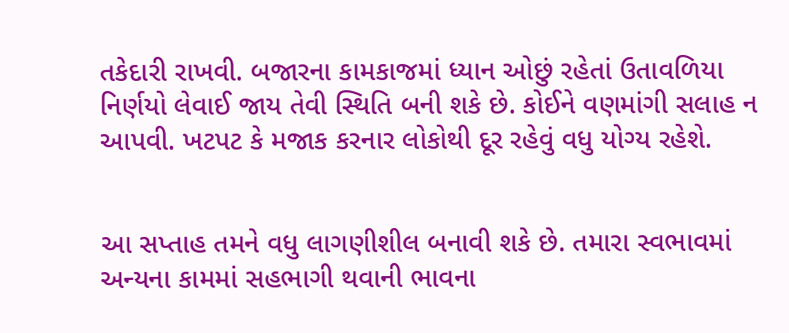તકેદારી રાખવી. બજારના કામકાજમાં ધ્યાન ઓછું રહેતાં ઉતાવળિયા નિર્ણયો લેવાઈ જાય તેવી સ્થિતિ બની શકે છે. કોઈને વણમાંગી સલાહ ન આપવી. ખટપટ કે મજાક કરનાર લોકોથી દૂર રહેવું વધુ યોગ્ય રહેશે.


આ સપ્તાહ તમને વધુ લાગણીશીલ બનાવી શકે છે. તમારા સ્વભાવમાં અન્યના કામમાં સહભાગી થવાની ભાવના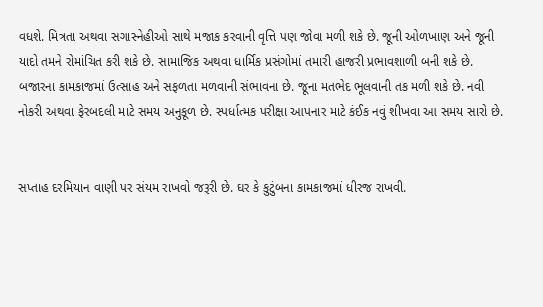વધશે. મિત્રતા અથવા સગાસ્નેહીઓ સાથે મજાક કરવાની વૃત્તિ પણ જોવા મળી શકે છે. જૂની ઓળખાણ અને જૂની યાદો તમને રોમાંચિત કરી શકે છે. સામાજિક અથવા ધાર્મિક પ્રસંગોમાં તમારી હાજરી પ્રભાવશાળી બની શકે છે. બજારના કામકાજમાં ઉત્સાહ અને સફળતા મળવાની સંભાવના છે. જૂના મતભેદ ભૂલવાની તક મળી શકે છે. નવી નોકરી અથવા ફેરબદલી માટે સમય અનુકૂળ છે. સ્પર્ધાત્મક પરીક્ષા આપનાર માટે કંઈક નવું શીખવા આ સમય સારો છે.


સપ્તાહ દરમિયાન વાણી પર સંયમ રાખવો જરૂરી છે. ઘર કે કુટુંબના કામકાજમાં ધીરજ રાખવી.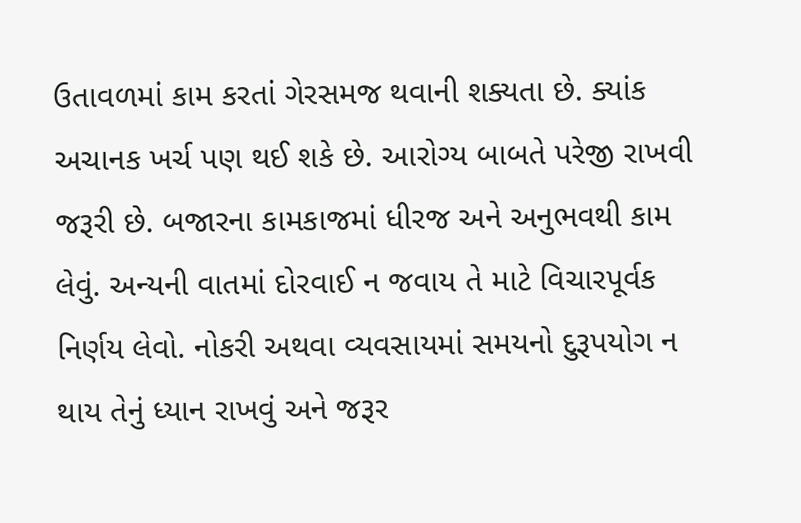ઉતાવળમાં કામ કરતાં ગેરસમજ થવાની શક્યતા છે. ક્યાંક અચાનક ખર્ચ પણ થઈ શકે છે. આરોગ્ય બાબતે પરેજી રાખવી જરૂરી છે. બજારના કામકાજમાં ધીરજ અને અનુભવથી કામ લેવું. અન્યની વાતમાં દોરવાઈ ન જવાય તે માટે વિચારપૂર્વક નિર્ણય લેવો. નોકરી અથવા વ્યવસાયમાં સમયનો દુરૂપયોગ ન થાય તેનું ધ્યાન રાખવું અને જરૂર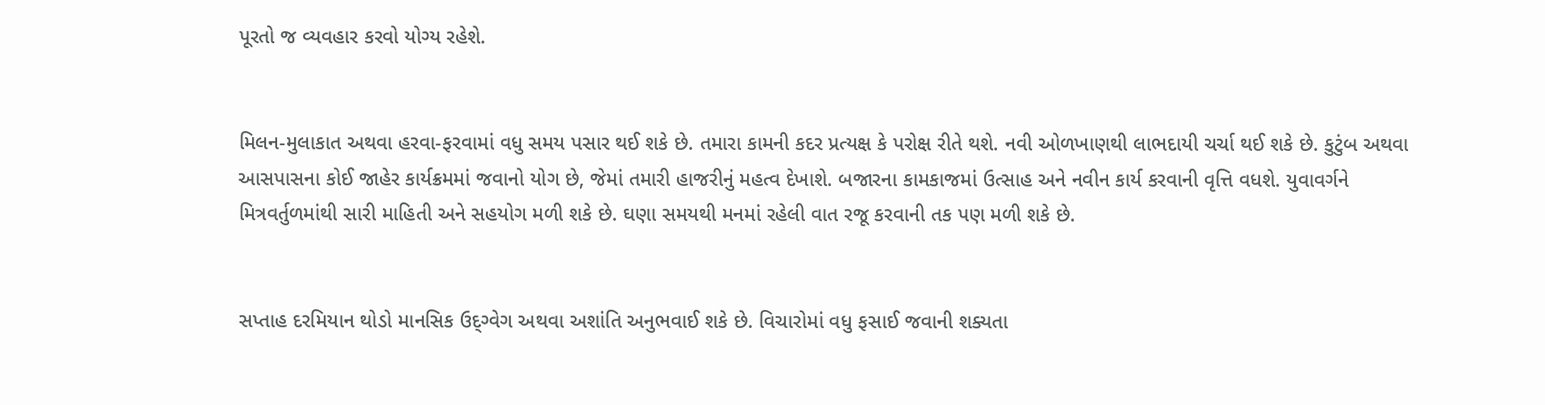પૂરતો જ વ્યવહાર કરવો યોગ્ય રહેશે.


મિલન-મુલાકાત અથવા હરવા-ફરવામાં વધુ સમય પસાર થઈ શકે છે. તમારા કામની કદર પ્રત્યક્ષ કે પરોક્ષ રીતે થશે. નવી ઓળખાણથી લાભદાયી ચર્ચા થઈ શકે છે. કુટુંબ અથવા આસપાસના કોઈ જાહેર કાર્યક્રમમાં જવાનો યોગ છે, જેમાં તમારી હાજરીનું મહત્વ દેખાશે. બજારના કામકાજમાં ઉત્સાહ અને નવીન કાર્ય કરવાની વૃત્તિ વધશે. યુવાવર્ગને મિત્રવર્તુળમાંથી સારી માહિતી અને સહયોગ મળી શકે છે. ઘણા સમયથી મનમાં રહેલી વાત રજૂ કરવાની તક પણ મળી શકે છે.


સપ્તાહ દરમિયાન થોડો માનસિક ઉદ્ગ્વેગ અથવા અશાંતિ અનુભવાઈ શકે છે. વિચારોમાં વધુ ફસાઈ જવાની શક્યતા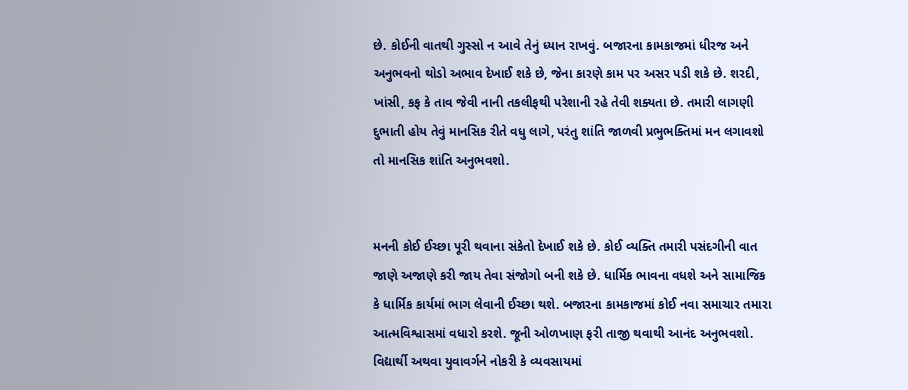છે. કોઈની વાતથી ગુસ્સો ન આવે તેનું ધ્યાન રાખવું. બજારના કામકાજમાં ધીરજ અને અનુભવનો થોડો અભાવ દેખાઈ શકે છે, જેના કારણે કામ પર અસર પડી શકે છે. શરદી, ખાંસી, કફ કે તાવ જેવી નાની તકલીફથી પરેશાની રહે તેવી શક્યતા છે. તમારી લાગણી દુભાતી હોય તેવું માનસિક રીતે વધુ લાગે, પરંતુ શાંતિ જાળવી પ્રભુભક્તિમાં મન લગાવશો તો માનસિક શાંતિ અનુભવશો.


મનની કોઈ ઈચ્છા પૂરી થવાના સંકેતો દેખાઈ શકે છે. કોઈ વ્યક્તિ તમારી પસંદગીની વાત જાણે અજાણે કરી જાય તેવા સંજોગો બની શકે છે. ધાર્મિક ભાવના વધશે અને સામાજિક કે ધાર્મિક કાર્યમાં ભાગ લેવાની ઈચ્છા થશે. બજારના કામકાજમાં કોઈ નવા સમાચાર તમારા આત્મવિશ્વાસમાં વધારો કરશે. જૂની ઓળખાણ ફરી તાજી થવાથી આનંદ અનુભવશો. વિદ્યાર્થી અથવા યુવાવર્ગને નોકરી કે વ્યવસાયમાં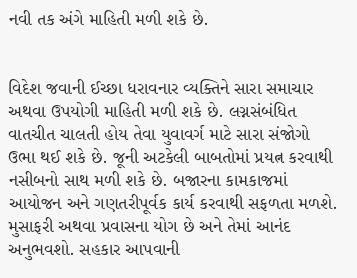નવી તક અંગે માહિતી મળી શકે છે.


વિદેશ જવાની ઈચ્છા ધરાવનાર વ્યક્તિને સારા સમાચાર અથવા ઉપયોગી માહિતી મળી શકે છે. લગ્નસંબંધિત વાતચીત ચાલતી હોય તેવા યુવાવર્ગ માટે સારા સંજોગો ઉભા થઈ શકે છે. જૂની અટકેલી બાબતોમાં પ્રયત્ન કરવાથી નસીબનો સાથ મળી શકે છે. બજારના કામકાજમાં આયોજન અને ગણતરીપૂર્વક કાર્ય કરવાથી સફળતા મળશે. મુસાફરી અથવા પ્રવાસના યોગ છે અને તેમાં આનંદ અનુભવશો. સહકાર આપવાની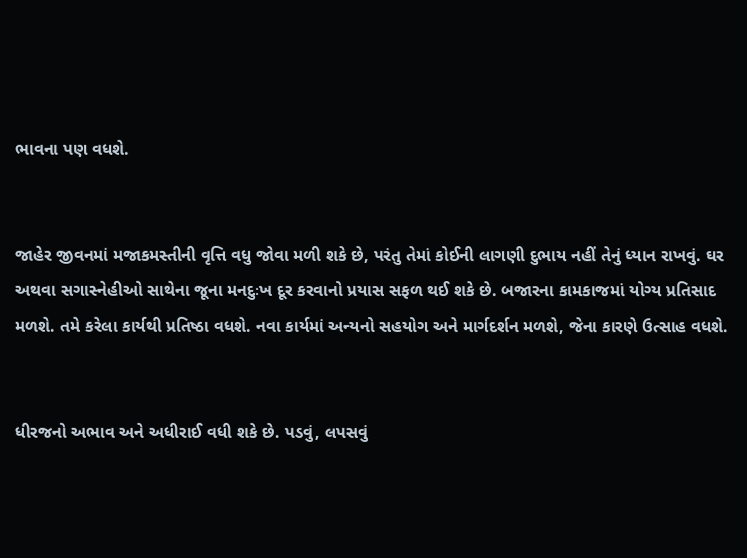ભાવના પણ વધશે.


જાહેર જીવનમાં મજાકમસ્તીની વૃત્તિ વધુ જોવા મળી શકે છે, પરંતુ તેમાં કોઈની લાગણી દુભાય નહીં તેનું ધ્યાન રાખવું. ઘર અથવા સગાસ્નેહીઓ સાથેના જૂના મનદુઃખ દૂર કરવાનો પ્રયાસ સફળ થઈ શકે છે. બજારના કામકાજમાં યોગ્ય પ્રતિસાદ મળશે. તમે કરેલા કાર્યથી પ્રતિષ્ઠા વધશે. નવા કાર્યમાં અન્યનો સહયોગ અને માર્ગદર્શન મળશે, જેના કારણે ઉત્સાહ વધશે.


ધીરજનો અભાવ અને અધીરાઈ વધી શકે છે. પડવું, લપસવું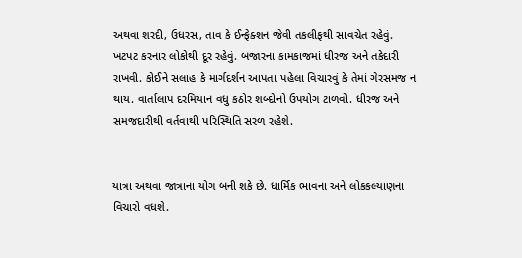અથવા શરદી, ઉધરસ, તાવ કે ઈન્ફેક્શન જેવી તકલીફથી સાવચેત રહેવું. ખટપટ કરનાર લોકોથી દૂર રહેવું. બજારના કામકાજમાં ધીરજ અને તકેદારી રાખવી. કોઈને સલાહ કે માર્ગદર્શન આપતા પહેલા વિચારવું કે તેમાં ગેરસમજ ન થાય. વાર્તાલાપ દરમિયાન વધુ કઠોર શબ્દોનો ઉપયોગ ટાળવો. ધીરજ અને સમજદારીથી વર્તવાથી પરિસ્થિતિ સરળ રહેશે.


યાત્રા અથવા જાત્રાના યોગ બની શકે છે. ધાર્મિક ભાવના અને લોકકલ્યાણના વિચારો વધશે.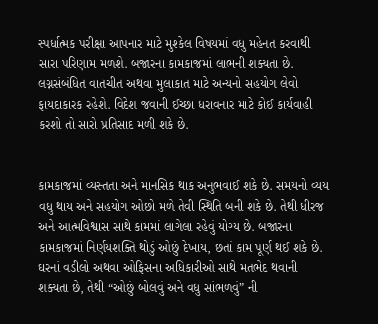સ્પર્ધાત્મક પરીક્ષા આપનાર માટે મુશ્કેલ વિષયમાં વધુ મહેનત કરવાથી સારા પરિણામ મળશે. બજારના કામકાજમાં લાભની શક્યતા છે. લગ્નસંબંધિત વાતચીત અથવા મુલાકાત માટે અન્યનો સહયોગ લેવો ફાયદાકારક રહેશે. વિદેશ જવાની ઈચ્છા ધરાવનાર માટે કોઈ કાર્યવાહી કરશો તો સારો પ્રતિસાદ મળી શકે છે.


કામકાજમાં વ્યસ્તતા અને માનસિક થાક અનુભવાઈ શકે છે. સમયનો વ્યય વધુ થાય અને સહયોગ ઓછો મળે તેવી સ્થિતિ બની શકે છે. તેથી ધીરજ અને આત્મવિશ્વાસ સાથે કામમાં લાગેલા રહેવું યોગ્ય છે. બજારના કામકાજમાં નિર્ણયશક્તિ થોડું ઓછું દેખાય, છતાં કામ પૂર્ણ થઈ શકે છે. ઘરનાં વડીલો અથવા ઓફિસના અધિકારીઓ સાથે મતભેદ થવાની શક્યતા છે, તેથી “ઓછું બોલવું અને વધુ સાંભળવું” ની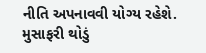નીતિ અપનાવવી યોગ્ય રહેશે. મુસાફરી થોડું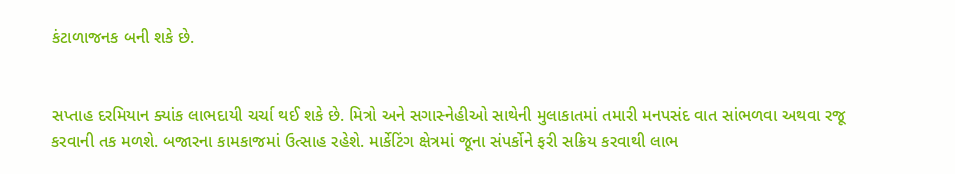કંટાળાજનક બની શકે છે.


સપ્તાહ દરમિયાન ક્યાંક લાભદાયી ચર્ચા થઈ શકે છે. મિત્રો અને સગાસ્નેહીઓ સાથેની મુલાકાતમાં તમારી મનપસંદ વાત સાંભળવા અથવા રજૂ કરવાની તક મળશે. બજારના કામકાજમાં ઉત્સાહ રહેશે. માર્કેટિંગ ક્ષેત્રમાં જૂના સંપર્કોને ફરી સક્રિય કરવાથી લાભ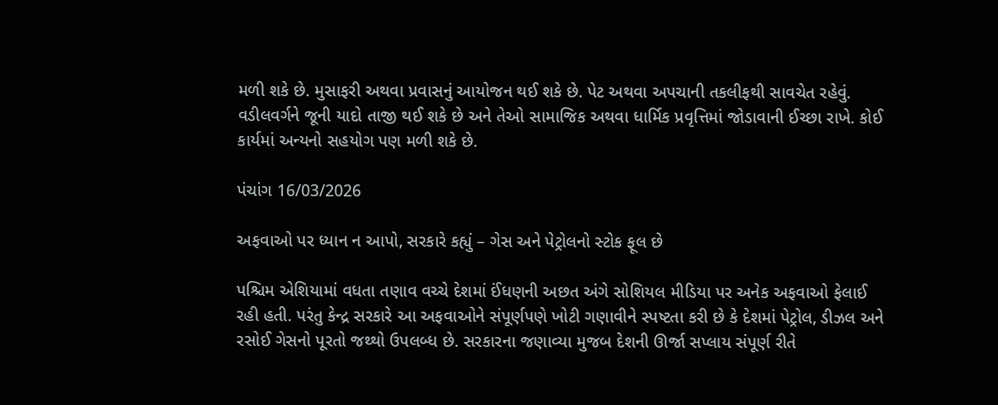મળી શકે છે. મુસાફરી અથવા પ્રવાસનું આયોજન થઈ શકે છે. પેટ અથવા અપચાની તકલીફથી સાવચેત રહેવું. વડીલવર્ગને જૂની યાદો તાજી થઈ શકે છે અને તેઓ સામાજિક અથવા ધાર્મિક પ્રવૃત્તિમાં જોડાવાની ઈચ્છા રાખે. કોઈ કાર્યમાં અન્યનો સહયોગ પણ મળી શકે છે.

પંચાંગ 16/03/2026

અફવાઓ પર ધ્યાન ન આપો, સરકારે કહ્યું – ગેસ અને પેટ્રોલનો સ્ટોક ફૂલ છે

પશ્ચિમ એશિયામાં વધતા તણાવ વચ્ચે દેશમાં ઈંધણની અછત અંગે સોશિયલ મીડિયા પર અનેક અફવાઓ ફેલાઈ રહી હતી. પરંતુ કેન્દ્ર સરકારે આ અફવાઓને સંપૂર્ણપણે ખોટી ગણાવીને સ્પષ્ટતા કરી છે કે દેશમાં પેટ્રોલ, ડીઝલ અને રસોઈ ગેસનો પૂરતો જથ્થો ઉપલબ્ધ છે. સરકારના જણાવ્યા મુજબ દેશની ઊર્જા સપ્લાય સંપૂર્ણ રીતે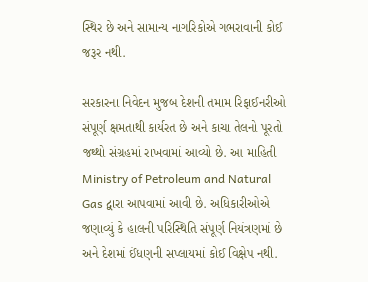સ્થિર છે અને સામાન્ય નાગરિકોએ ગભરાવાની કોઈ જરૂર નથી.

સરકારના નિવેદન મુજબ દેશની તમામ રિફાઈનરીઓ સંપૂર્ણ ક્ષમતાથી કાર્યરત છે અને કાચા તેલનો પૂરતો જથ્થો સંગ્રહમાં રાખવામાં આવ્યો છે. આ માહિતી Ministry of Petroleum and Natural Gas દ્વારા આપવામાં આવી છે. અધિકારીઓએ જણાવ્યું કે હાલની પરિસ્થિતિ સંપૂર્ણ નિયંત્રણમાં છે અને દેશમાં ઈંધણની સપ્લાયમાં કોઈ વિક્ષેપ નથી.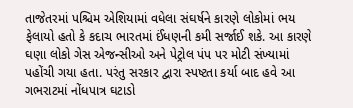તાજેતરમાં પશ્ચિમ એશિયામાં વધેલા સંઘર્ષને કારણે લોકોમાં ભય ફેલાયો હતો કે કદાચ ભારતમાં ઈંધણની કમી સર્જાઈ શકે. આ કારણે ઘણા લોકો ગેસ એજન્સીઓ અને પેટ્રોલ પંપ પર મોટી સંખ્યામાં પહોંચી ગયા હતા. પરંતુ સરકાર દ્વારા સ્પષ્ટતા કર્યા બાદ હવે આ ગભરાટમાં નોંધપાત્ર ઘટાડો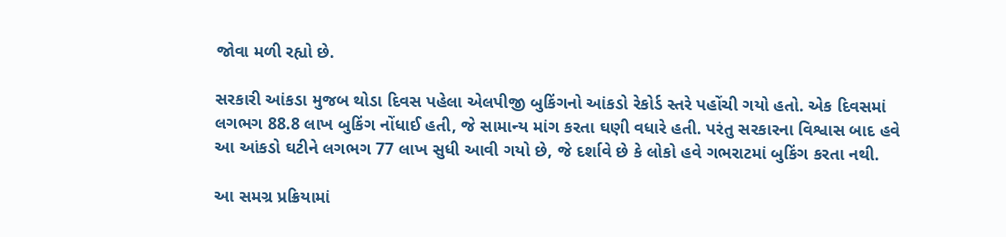જોવા મળી રહ્યો છે.

સરકારી આંકડા મુજબ થોડા દિવસ પહેલા એલપીજી બુકિંગનો આંકડો રેકોર્ડ સ્તરે પહોંચી ગયો હતો. એક દિવસમાં લગભગ 88.8 લાખ બુકિંગ નોંધાઈ હતી, જે સામાન્ય માંગ કરતા ઘણી વધારે હતી. પરંતુ સરકારના વિશ્વાસ બાદ હવે આ આંકડો ઘટીને લગભગ 77 લાખ સુધી આવી ગયો છે, જે દર્શાવે છે કે લોકો હવે ગભરાટમાં બુકિંગ કરતા નથી.

આ સમગ્ર પ્રક્રિયામાં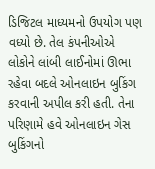ડિજિટલ માધ્યમનો ઉપયોગ પણ વધ્યો છે. તેલ કંપનીઓએ લોકોને લાંબી લાઈનોમાં ઊભા રહેવા બદલે ઓનલાઇન બુકિંગ કરવાની અપીલ કરી હતી. તેના પરિણામે હવે ઓનલાઇન ગેસ બુકિંગનો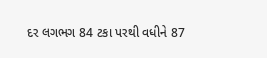દર લગભગ 84 ટકા પરથી વધીને 87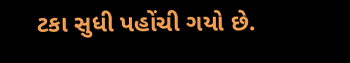ટકા સુધી પહોંચી ગયો છે.